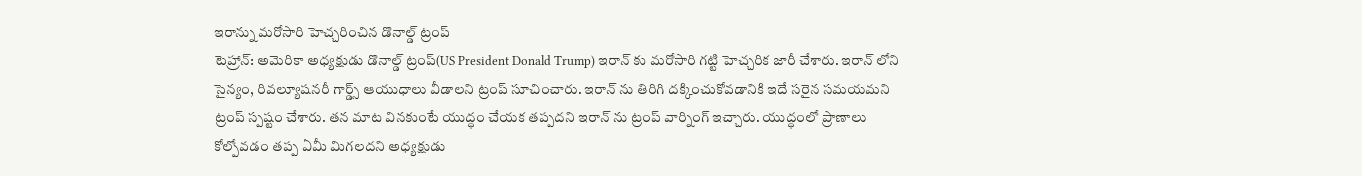ఇరాన్ను మరోసారి హెచ్చరించిన డొనాల్డ్ ట్రంప్
టెహ్రాన్: అమెరికా అధ్యక్షుడు డొనాల్డ్ ట్రంప్(US President Donald Trump) ఇరాన్ కు మరోసారి గట్టి హెచ్చరిక జారీ చేశారు. ఇరాన్ లోని సైన్యం, రివల్యూషనరీ గార్డ్స్ ఆయుధాలు వీడాలని ట్రంప్ సూచించారు. ఇరాన్ ను తిరిగి దక్కించుకోవడానికి ఇదే సరైన సమయమని ట్రంప్ స్పష్టం చేశారు. తన మాట వినకుంటే యుద్ధం చేయక తప్పదని ఇరాన్ ను ట్రంప్ వార్నింగ్ ఇచ్చారు. యుద్ధంలో ప్రాణాలు కోల్పోవడం తప్ప ఏమీ మిగలదని అధ్యక్షుడు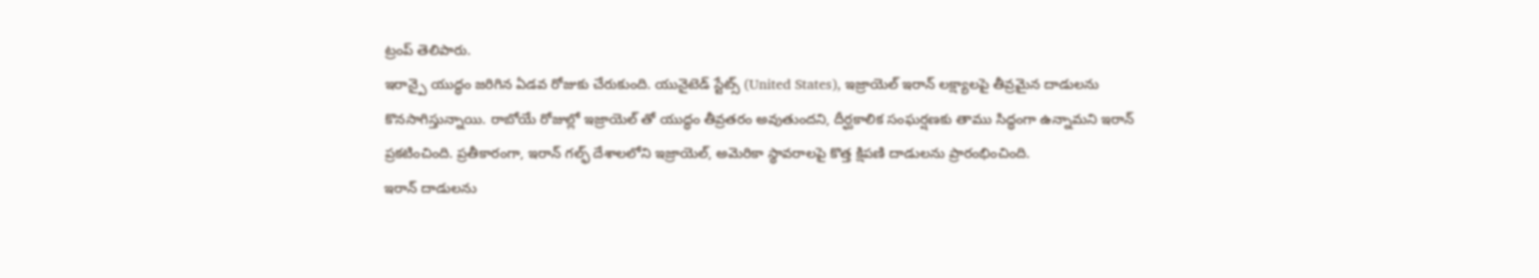ట్రంప్ తెలిపారు.
ఇరాన్పై యుద్ధం జరిగిన ఏడవ రోజుకు చేరుకుంది. యునైటెడ్ స్టేట్స్ (United States), ఇజ్రాయెల్ ఇరాన్ లక్ష్యాలపై తీవ్రమైన దాడులను కొనసాగిస్తున్నాయి. రాబోయే రోజుల్లో ఇజ్రాయెల్ తో యుద్ధం తీవ్రతరం అవుతుందని, దీర్ఘకాలిక సంఘర్షణకు తాము సిద్ధంగా ఉన్నామని ఇరాన్ ప్రకటించింది. ప్రతీకారంగా, ఇరాన్ గల్ఫ్ దేశాలలోని ఇజ్రాయెల్, అమెరికా స్థావరాలపై కొత్త క్షిపణి దాడులను ప్రారంభించింది.
ఇరాన్ దాడులను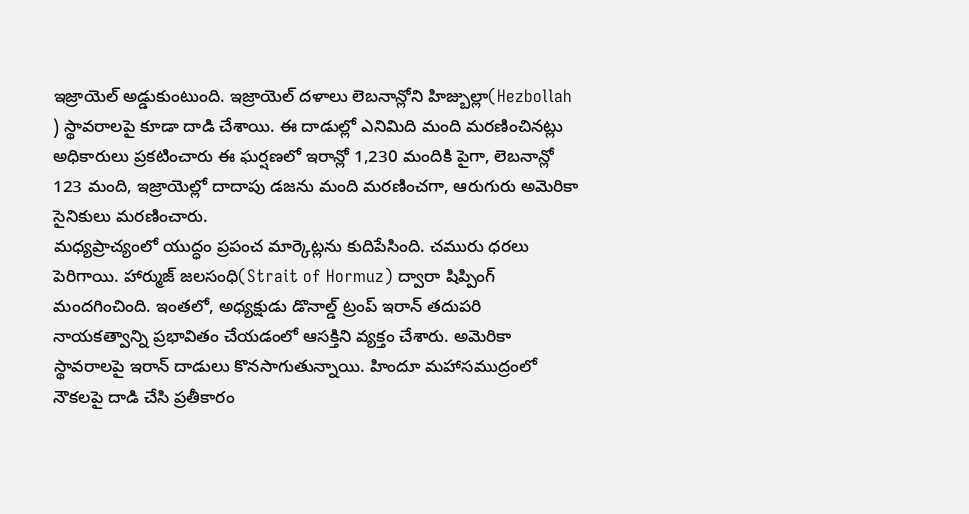ఇజ్రాయెల్ అడ్డుకుంటుంది. ఇజ్రాయెల్ దళాలు లెబనాన్లోని హిజ్బుల్లా(Hezbollah ) స్థావరాలపై కూడా దాడి చేశాయి. ఈ దాడుల్లో ఎనిమిది మంది మరణించినట్లు అధికారులు ప్రకటించారు ఈ ఘర్షణలో ఇరాన్లో 1,230 మందికి పైగా, లెబనాన్లో 123 మంది, ఇజ్రాయెల్లో దాదాపు డజను మంది మరణించగా, ఆరుగురు అమెరికా సైనికులు మరణించారు.
మధ్యప్రాచ్యంలో యుద్ధం ప్రపంచ మార్కెట్లను కుదిపేసింది. చమురు ధరలు పెరిగాయి. హార్ముజ్ జలసంధి(Strait of Hormuz) ద్వారా షిప్పింగ్ మందగించింది. ఇంతలో, అధ్యక్షుడు డొనాల్డ్ ట్రంప్ ఇరాన్ తదుపరి నాయకత్వాన్ని ప్రభావితం చేయడంలో ఆసక్తిని వ్యక్తం చేశారు. అమెరికా స్థావరాలపై ఇరాన్ దాడులు కొనసాగుతున్నాయి. హిందూ మహాసముద్రంలో నౌకలపై దాడి చేసి ప్రతీకారం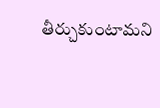తీర్చుకుంటామని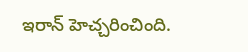ఇరాన్ హెచ్చరించింది.